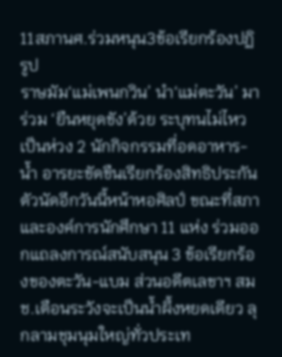11สภานศ.ร่วมหนุน3ข้อเรียกร้องปฏิรูป
ราษมัม‘แม่เพนกวิน’ นำ‘แม่ตะวัน’ มาร่วม ‘ยืนหยุดขัง’ด้วย ระบุทนไม่ไหว เป็นห่วง 2 นักกิจกรรมที่อดอาหาร-น้ำ อารยะขัดขืนเรียกร้องสิทธิประกันตัวนัดอีกวันนี้หน้าหอศิลป์ ขณะที่สภาและองค์การนักศึกษา 11 แห่ง ร่วมออกแถลงการณ์สนับสนุน 3 ข้อเรียกร้องของตะวัน-แบม ส่วนอดีตเลขาฯ สมช.เตือนระวังจะเป็นน้ำผึ้งหยดเดียว ลุกลามชุมนุมใหญ่ทั่วประเท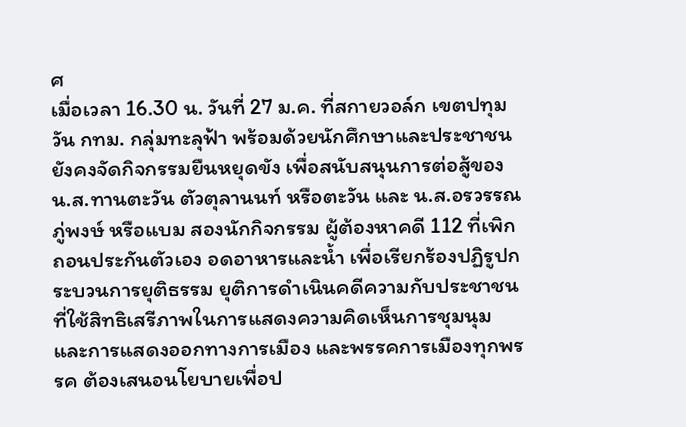ศ
เมื่อเวลา 16.30 น. วันที่ 27 ม.ค. ที่สกายวอล์ก เขตปทุมวัน กทม. กลุ่มทะลุฟ้า พร้อมด้วยนักศึกษาและประชาชนยังคงจัดกิจกรรมยืนหยุดขัง เพื่อสนับสนุนการต่อสู้ของ น.ส.ทานตะวัน ตัวตุลานนท์ หรือตะวัน และ น.ส.อรวรรณ ภู่พงษ์ หรือแบม สองนักกิจกรรม ผู้ต้องหาคดี 112 ที่เพิกถอนประกันตัวเอง อดอาหารและน้ำ เพื่อเรียกร้องปฏิรูปกระบวนการยุติธรรม ยุติการดำเนินคดีความกับประชาชนที่ใช้สิทธิเสรีภาพในการแสดงความคิดเห็นการชุมนุม และการแสดงออกทางการเมือง และพรรคการเมืองทุกพรรค ต้องเสนอนโยบายเพื่อป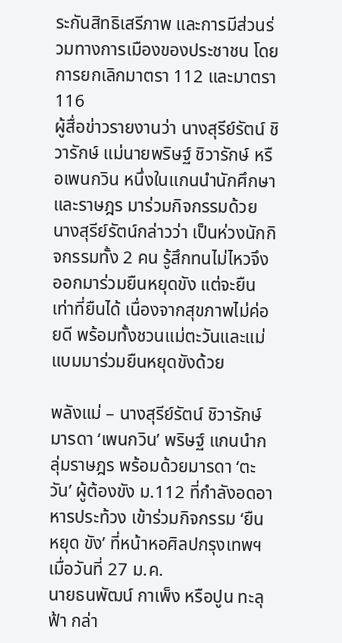ระกันสิทธิเสรีภาพ และการมีส่วนร่วมทางการเมืองของประชาชน โดยการยกเลิกมาตรา 112 และมาตรา 116
ผู้สื่อข่าวรายงานว่า นางสุรีย์รัตน์ ชิวารักษ์ แม่นายพริษฐ์ ชิวารักษ์ หรือเพนกวิน หนึ่งในแกนนำนักศึกษาและราษฎร มาร่วมกิจกรรมด้วย นางสุรีย์รัตน์กล่าวว่า เป็นห่วงนักกิจกรรมทั้ง 2 คน รู้สึกทนไม่ไหวจึงออกมาร่วมยืนหยุดขัง แต่จะยืนเท่าที่ยืนได้ เนื่องจากสุขภาพไม่ค่อยดี พร้อมทั้งชวนแม่ตะวันและแม่แบมมาร่วมยืนหยุดขังด้วย

พลังแม่ – นางสุรีย์รัตน์ ชิวารักษ์ มารดา ‘เพนกวิน’ พริษฐ์ แกนนำกลุ่มราษฎร พร้อมด้วยมารดา ‘ตะวัน’ ผู้ต้องขัง ม.112 ที่กำลังอดอาหารประท้วง เข้าร่วมกิจกรรม ‘ยืน หยุด ขัง’ ที่หน้าหอศิลปกรุงเทพฯ เมื่อวันที่ 27 ม.ค.
นายธนพัฒน์ กาเพ็ง หรือปูน ทะลุฟ้า กล่า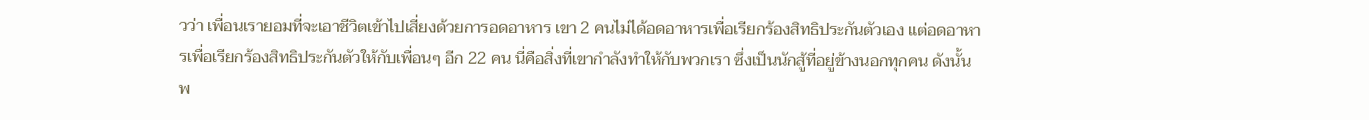วว่า เพื่อนเรายอมที่จะเอาชีวิตเข้าไปเสี่ยงด้วยการอดอาหาร เขา 2 คนไม่ได้อดอาหารเพื่อเรียกร้องสิทธิประกันตัวเอง แต่อดอาหารเพื่อเรียกร้องสิทธิประกันตัวให้กับเพื่อนๆ อีก 22 คน นี่คือสิ่งที่เขากำลังทำให้กับพวกเรา ซึ่งเป็นนักสู้ที่อยู่ข้างนอกทุกคน ดังนั้นพ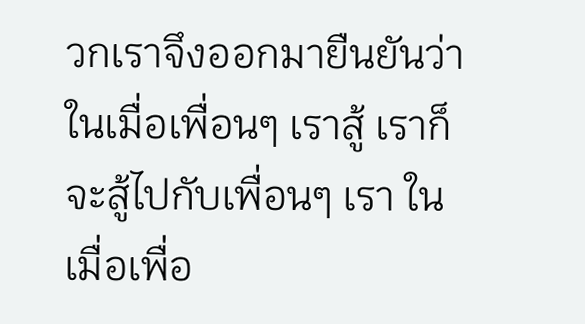วกเราจึงออกมายืนยันว่าในเมื่อเพื่อนๆ เราสู้ เราก็จะสู้ไปกับเพื่อนๆ เรา ในเมื่อเพื่อ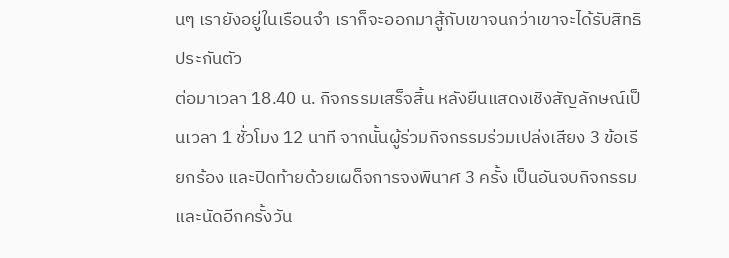นๆ เรายังอยู่ในเรือนจำ เราก็จะออกมาสู้กับเขาจนกว่าเขาจะได้รับสิทธิประกันตัว
ต่อมาเวลา 18.40 น. กิจกรรมเสร็จสิ้น หลังยืนแสดงเชิงสัญลักษณ์เป็นเวลา 1 ชั่วโมง 12 นาที จากนั้นผู้ร่วมกิจกรรมร่วมเปล่งเสียง 3 ข้อเรียกร้อง และปิดท้ายด้วยเผด็จการจงพินาศ 3 ครั้ง เป็นอันจบกิจกรรม และนัดอีกครั้งวัน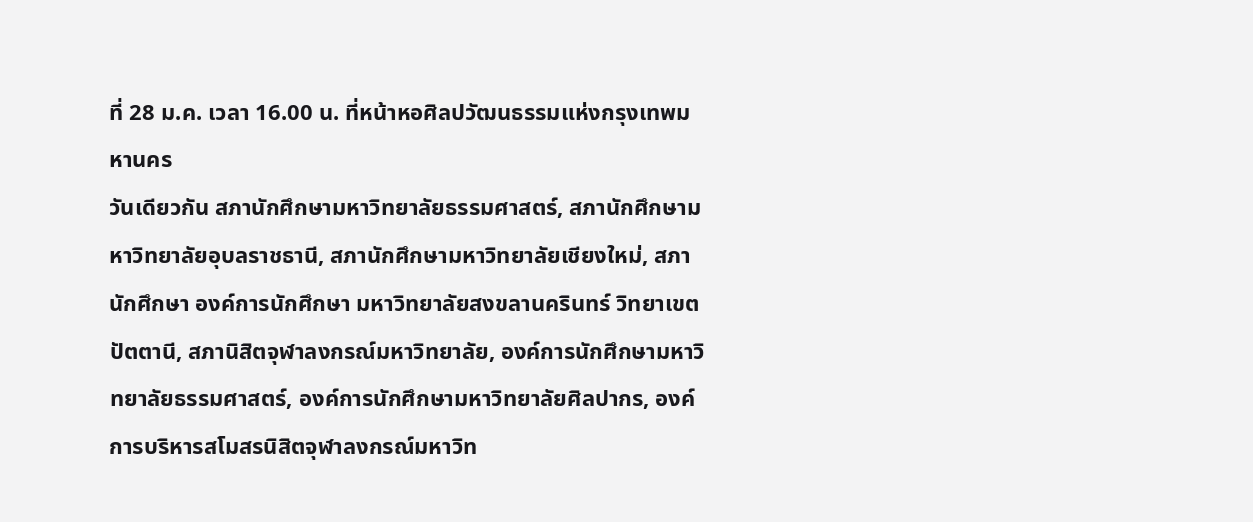ที่ 28 ม.ค. เวลา 16.00 น. ที่หน้าหอศิลปวัฒนธรรมแห่งกรุงเทพมหานคร
วันเดียวกัน สภานักศึกษามหาวิทยาลัยธรรมศาสตร์, สภานักศึกษามหาวิทยาลัยอุบลราชธานี, สภานักศึกษามหาวิทยาลัยเชียงใหม่, สภานักศึกษา องค์การนักศึกษา มหาวิทยาลัยสงขลานครินทร์ วิทยาเขตปัตตานี, สภานิสิตจุฬาลงกรณ์มหาวิทยาลัย, องค์การนักศึกษามหาวิทยาลัยธรรมศาสตร์, องค์การนักศึกษามหาวิทยาลัยศิลปากร, องค์การบริหารสโมสรนิสิตจุฬาลงกรณ์มหาวิท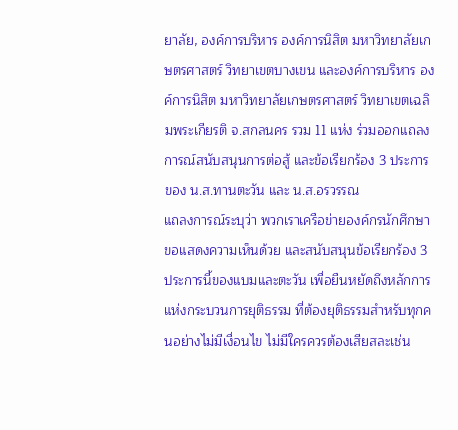ยาลัย, องค์การบริหาร องค์การนิสิต มหาวิทยาลัยเกษตรศาสตร์ วิทยาเขตบางเขน และองค์การบริหาร องค์การนิสิต มหาวิทยาลัยเกษตรศาสตร์ วิทยาเขตเฉลิมพระเกียรติ จ.สกลนคร รวม 11 แห่ง ร่วมออกแถลงการณ์สนับสนุนการต่อสู้ และข้อเรียกร้อง 3 ประการของ น.ส.ทานตะวัน และ น.ส.อรวรรณ
แถลงการณ์ระบุว่า พวกเราเครือข่ายองค์กรนักศึกษาขอแสดงความเห็นด้วย และสนับสนุนข้อเรียกร้อง 3 ประการนี้ของแบมและตะวัน เพื่อยืนหยัดถึงหลักการแห่งกระบวนการยุติธรรม ที่ต้องยุติธรรมสำหรับทุกคนอย่างไม่มีเงื่อนไข ไม่มีใครควรต้องเสียสละเช่น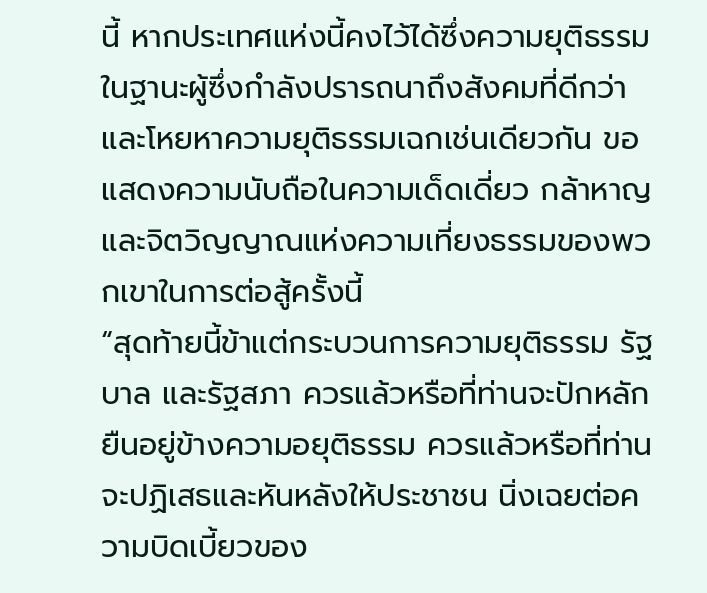นี้ หากประเทศแห่งนี้คงไว้ได้ซึ่งความยุติธรรม ในฐานะผู้ซึ่งกำลังปรารถนาถึงสังคมที่ดีกว่า และโหยหาความยุติธรรมเฉกเช่นเดียวกัน ขอแสดงความนับถือในความเด็ดเดี่ยว กล้าหาญ และจิตวิญญาณแห่งความเที่ยงธรรมของพวกเขาในการต่อสู้ครั้งนี้
“สุดท้ายนี้ข้าแต่กระบวนการความยุติธรรม รัฐบาล และรัฐสภา ควรแล้วหรือที่ท่านจะปักหลักยืนอยู่ข้างความอยุติธรรม ควรแล้วหรือที่ท่านจะปฏิเสธและหันหลังให้ประชาชน นิ่งเฉยต่อความบิดเบี้ยวของ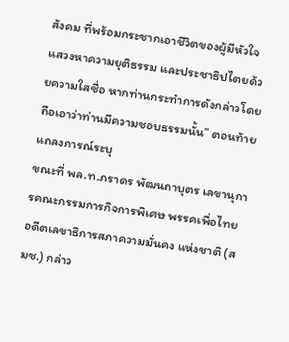สังคม ที่พร้อมกระชากเอาชีวิตของผู้มีหัวใจแสวงหาความยุติธรรม และประชาธิปไตยด้วยความใสซื่อ หากท่านกระทำการดังกล่าวโดยถือเอาว่าท่านมีความชอบธรรมนั้น” ตอนท้ายแถลงการณ์ระบุ
ขณะที่ พล.ท.ภราดร พัฒนถาบุตร เลขานุการคณะกรรมการกิจการพิเศษ พรรคเพื่อไทย อดีตเลขาธิการสภาความมั่นคง แห่งชาติ (สมช.) กล่าว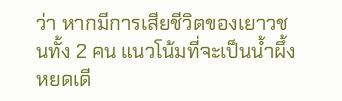ว่า หากมีการเสียชีวิตของเยาวชนทั้ง 2 คน แนวโน้มที่จะเป็นน้ำผึ้งหยดเดี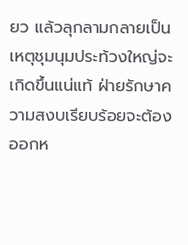ยว แล้วลุกลามกลายเป็นเหตุชุมนุมประท้วงใหญ่จะเกิดขึ้นแน่แท้ ฝ่ายรักษาความสงบเรียบร้อยจะต้องออกห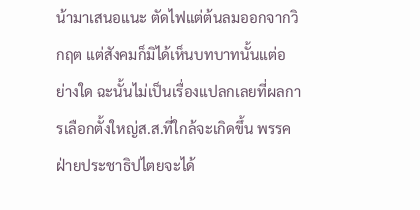น้ามาเสนอแนะ ตัดไฟแต่ต้นลมออกจากวิกฤต แต่สังคมก็มิได้เห็นบทบาทนั้นแต่อย่างใด ฉะนั้นไม่เป็นเรื่องแปลกเลยที่ผลการเลือกตั้งใหญ่ส.ส.ที่ใกล้จะเกิดขึ้น พรรคฝ่ายประชาธิปไตยจะได้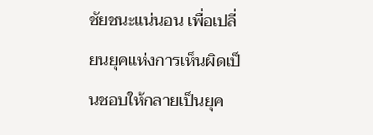ชัยชนะแน่นอน เพื่อเปลี่ยนยุคแห่งการเห็นผิดเป็นชอบให้กลายเป็นยุค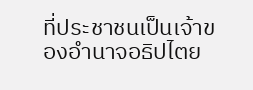ที่ประชาชนเป็นเจ้าของอำนาจอธิปไตย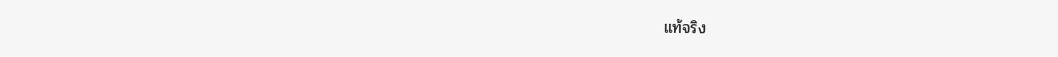แท้จริง